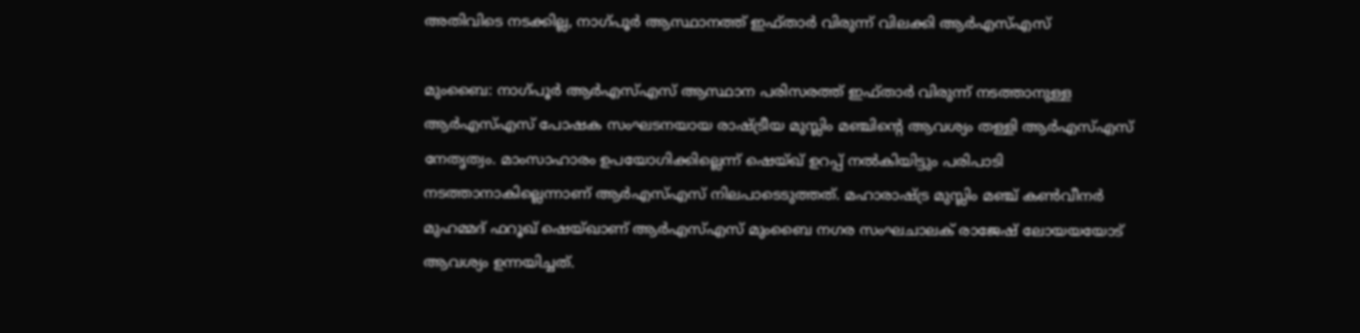അതിവിടെ നടക്കില്ല, നാഗ്പൂര്‍ ആസ്ഥാനത്ത് ഇഫ്താര്‍ വിരുന്ന് വിലക്കി ആര്‍എസ്എസ്

മുംബൈ: നാഗ്പൂര്‍ ആര്‍എസ്എസ് ആസ്ഥാന പരിസരത്ത് ഇഫ്താര്‍ വിരുന്ന് നടത്താനുള്ള ആര്‍എസ്എസ് പോഷക സംഘടനയായ രാഷ്ട്രീയ മുസ്ലിം മഞ്ചിന്‍റെ ആവശ്യം തള്ളി ആര്‍എസ്എസ് നേതൃത്വം. മാംസാഹാരം ഉപയോഗിക്കില്ലെന്ന് ഷെയ്ഖ് ഉറപ്പ് നല്‍കിയിട്ടും പരിപാടി നടത്താനാകില്ലെന്നാണ് ആര്‍എസ്എസ് നിലപാടെടുത്തത്. മഹാരാഷ്ട്ര മുസ്ലിം മഞ്ച് കണ്‍വീനര്‍ മുഹമ്മദ് ഫറൂഖ് ഷെയ്ഖാണ് ആര്‍എസ്എസ് മുംബൈ നഗര സംഘചാലക് രാജേഷ് ലോയയയോട് ആവശ്യം ഉന്നയിച്ചത്.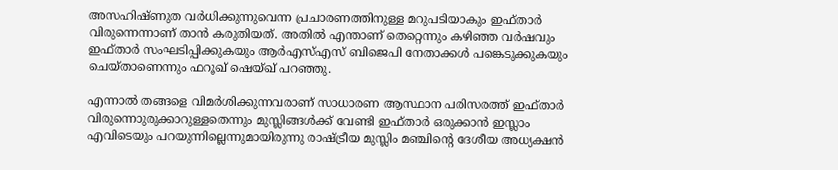അസഹിഷ്ണുത വര്‍ധിക്കുന്നുവെന്ന പ്രചാരണത്തിനുള്ള മറുപടിയാകും ഇഫ്താര്‍ വിരുന്നെന്നാണ് താന്‍ കരുതിയത്. അതില്‍ എന്താണ് തെറ്റെന്നും കഴിഞ്ഞ വര്‍ഷവും ഇഫ്താര്‍ സംഘടിപ്പിക്കുകയും ആര്‍എസ്എസ് ബിജെപി നേതാക്കള്‍ പങ്കെടുക്കുകയും ചെയ്താണെന്നും ഫറൂഖ് ഷെയ്ഖ് പറഞ്ഞു.

എന്നാല്‍ തങ്ങളെ വിമര്‍ശിക്കുന്നവരാണ് സാധാരണ ആസ്ഥാന പരിസരത്ത് ഇഫ്താര്‍ വിരുന്നൊുരുക്കാറുള്ളതെന്നും മുസ്ലിങ്ങള്‍ക്ക് വേണ്ടി ഇഫ്താര്‍ ഒരുക്കാന്‍ ഇസ്ലാം എവിടെയും പറയുന്നില്ലെന്നുമായിരുന്നു രാഷ്ട്രീയ മുസ്ലിം മഞ്ചിന്‍റെ ദേശീയ അധ്യക്ഷന്‍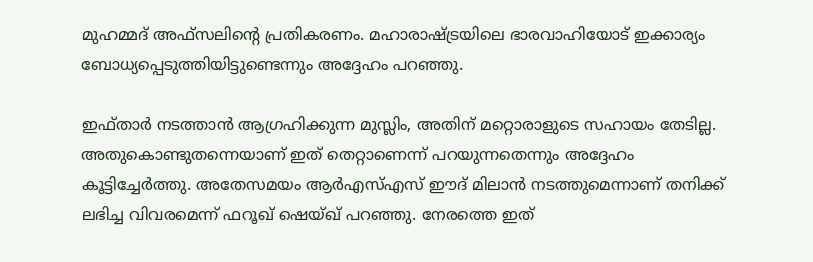മുഹമ്മദ് അഫ്സലിന്‍റെ പ്രതികരണം. മഹാരാഷ്ട്രയിലെ ഭാരവാഹിയോട് ഇക്കാര്യം ബോധ്യപ്പെടുത്തിയിട്ടുണ്ടെന്നും അദ്ദേഹം പറഞ്ഞു.

ഇഫ്താര്‍ നടത്താന്‍ ആഗ്രഹിക്കുന്ന മുസ്ലിം, അതിന് മറ്റൊരാളുടെ സഹായം തേടില്ല. അതുകൊണ്ടുതന്നെയാണ് ഇത് തെറ്റാണെന്ന് പറയുന്നതെന്നും അദ്ദേഹം കൂട്ടിച്ചേര്‍ത്തു. അതേസമയം ആര്‍എസ്എസ് ഈദ് മിലാന്‍ നടത്തുമെന്നാണ് തനിക്ക് ലഭിച്ച വിവരമെന്ന് ഫറൂഖ് ഷെയ്ഖ് പറഞ്ഞു. നേരത്തെ ഇത്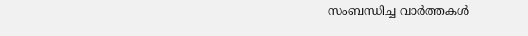സംബന്ധിച്ച വാര്‍ത്തകള്‍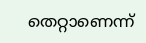തെറ്റാണെന്ന്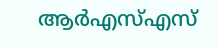ആര്‍എസ്എസ്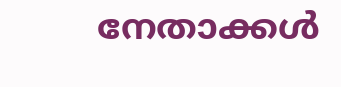നേതാക്കള്‍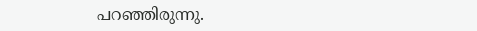പറഞ്ഞിരുന്നു.